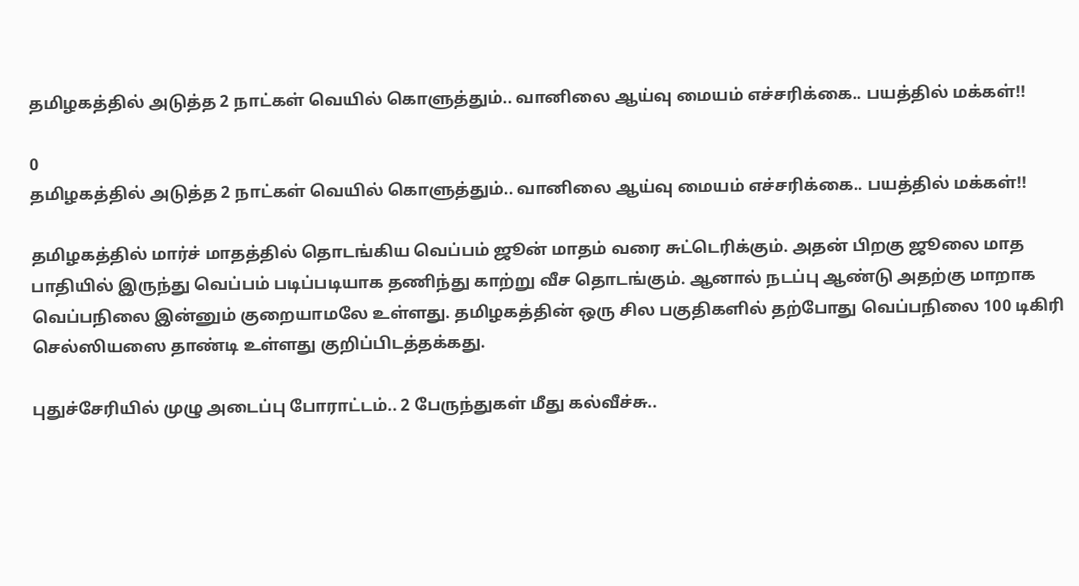தமிழகத்தில் அடுத்த 2 நாட்கள் வெயில் கொளுத்தும்.. வானிலை ஆய்வு மையம் எச்சரிக்கை.. பயத்தில் மக்கள்!!

0
தமிழகத்தில் அடுத்த 2 நாட்கள் வெயில் கொளுத்தும்.. வானிலை ஆய்வு மையம் எச்சரிக்கை.. பயத்தில் மக்கள்!!

தமிழகத்தில் மார்ச் மாதத்தில் தொடங்கிய வெப்பம் ஜூன் மாதம் வரை சுட்டெரிக்கும். அதன் பிறகு ஜூலை மாத பாதியில் இருந்து வெப்பம் படிப்படியாக தணிந்து காற்று வீச தொடங்கும். ஆனால் நடப்பு ஆண்டு அதற்கு மாறாக வெப்பநிலை இன்னும் குறையாமலே உள்ளது. தமிழகத்தின் ஒரு சில பகுதிகளில் தற்போது வெப்பநிலை 100 டிகிரி செல்ஸியஸை தாண்டி உள்ளது குறிப்பிடத்தக்கது.

புதுச்சேரியில் முழு அடைப்பு போராட்டம்.. 2 பேருந்துகள் மீது கல்வீச்சு..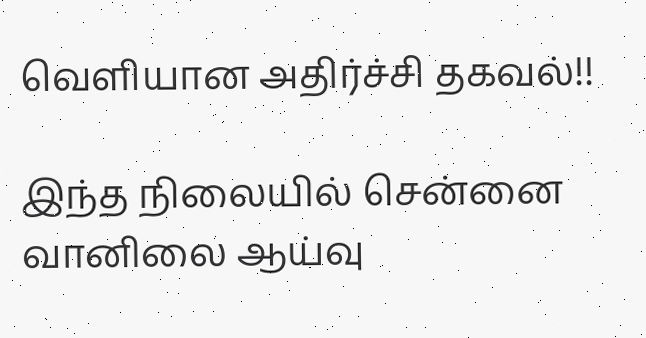வெளியான அதிர்ச்சி தகவல்!!

இந்த நிலையில் சென்னை வானிலை ஆய்வு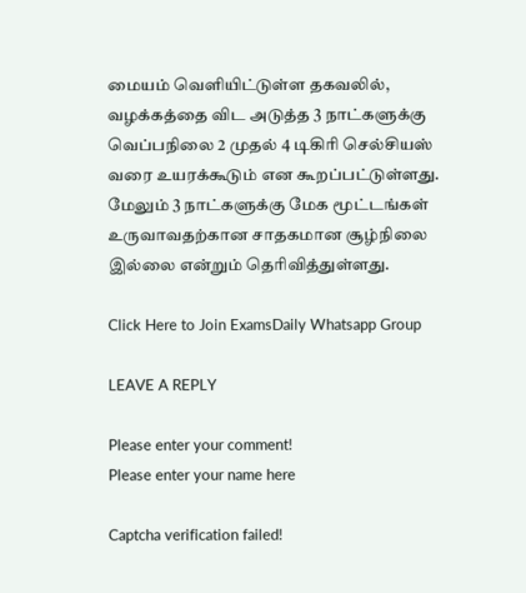மையம் வெளியிட்டுள்ள தகவலில், வழக்கத்தை விட அடுத்த 3 நாட்களுக்கு வெப்பநிலை 2 முதல் 4 டிகிரி செல்சியஸ் வரை உயரக்கூடும் என கூறப்பட்டுள்ளது. மேலும் 3 நாட்களுக்கு மேக மூட்டங்கள் உருவாவதற்கான சாதகமான சூழ்நிலை இல்லை என்றும் தெரிவித்துள்ளது.

Click Here to Join ExamsDaily Whatsapp Group

LEAVE A REPLY

Please enter your comment!
Please enter your name here

Captcha verification failed!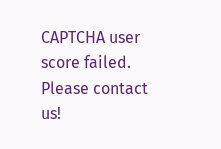CAPTCHA user score failed. Please contact us!